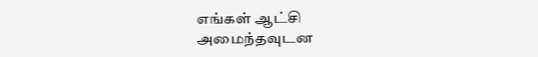எங்கள் ஆட்சி அமைந்தவுடன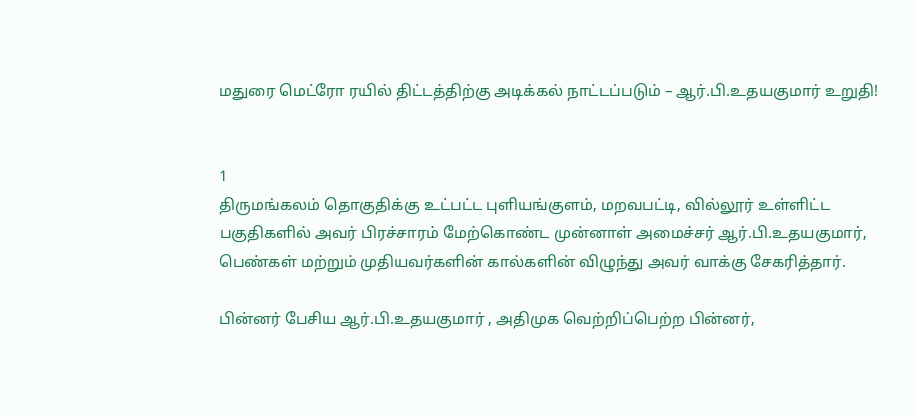மதுரை மெட்ரோ ரயில் திட்டத்திற்கு அடிக்கல் நாட்டப்படும் – ஆர்.பி.உதயகுமார் உறுதி!


1
திருமங்கலம் தொகுதிக்கு உட்பட்ட புளியங்குளம், மறவபட்டி, வில்லூர் உள்ளிட்ட பகுதிகளில் அவர் பிரச்சாரம் மேற்கொண்ட முன்னாள் அமைச்சர் ஆர்.பி.உதயகுமார், பெண்கள் மற்றும் முதியவர்களின் கால்களின் விழுந்து அவர் வாக்கு சேகரித்தார்.

பின்னர் பேசிய ஆர்.பி.உதயகுமார் , அதிமுக வெற்றிப்பெற்ற பின்னர்,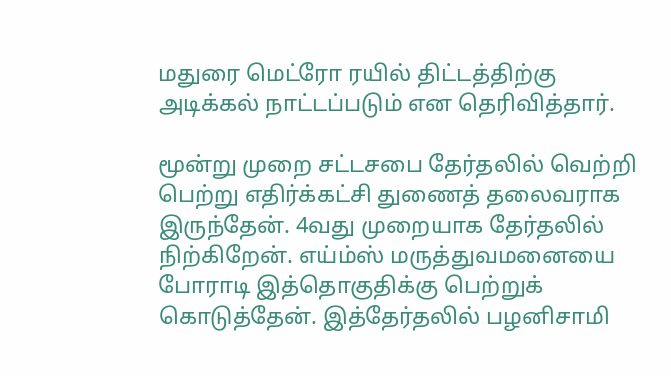மதுரை மெட்ரோ ரயில் திட்டத்திற்கு அடிக்கல் நாட்டப்படும் என தெரிவித்தார்.

மூன்று முறை சட்டசபை தேர்தலில் வெற்றி பெற்று எதிர்க்கட்சி துணைத் தலைவராக இருந்தேன். 4வது முறையாக தேர்தலில் நிற்கிறேன். எய்ம்ஸ் மருத்துவமனையை போராடி இத்தொகுதிக்கு பெற்றுக் கொடுத்தேன். இத்தேர்தலில் பழனிசாமி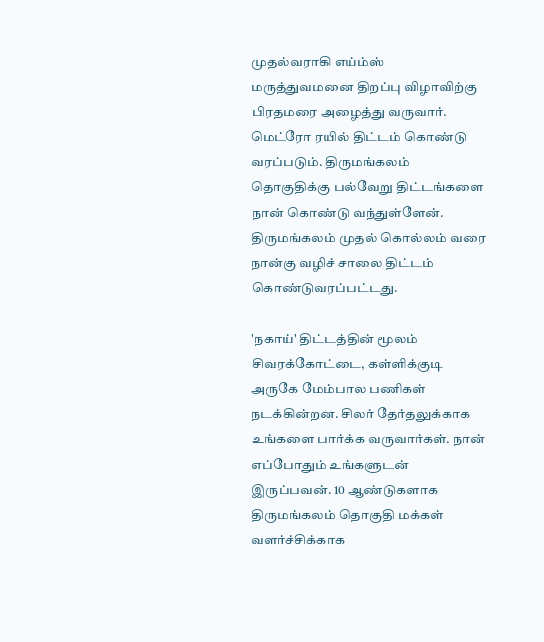முதல்வராகி எய்ம்ஸ் மருத்துவமனை திறப்பு விழாவிற்கு பிரதமரை அழைத்து வருவார். மெட்ரோ ரயில் திட்டம் கொண்டு வரப்படும். திருமங்கலம் தொகுதிக்கு பல்வேறு திட்டங்களை நான் கொண்டு வந்துள்ளேன். திருமங்கலம் முதல் கொல்லம் வரை நான்கு வழிச் சாலை திட்டம் கொண்டுவரப்பட்டது.

'நகாய்' திட்டத்தின் மூலம் சிவரக்கோட்டை, கள்ளிக்குடி அருகே மேம்பால பணிகள் நடக்கின்றன. சிலர் தேர்தலுக்காக உங்களை பார்க்க வருவார்கள். நான் எப்போதும் உங்களுடன் இருப்பவன். 10 ஆண்டுகளாக திருமங்கலம் தொகுதி மக்கள் வளர்ச்சிக்காக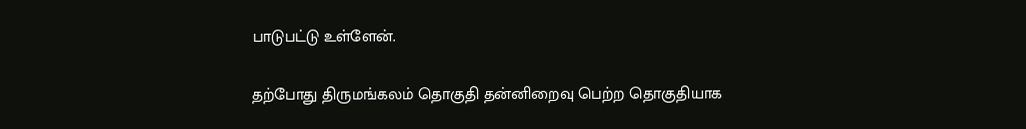பாடுபட்டு உள்ளேன்.

தற்போது திருமங்கலம் தொகுதி தன்னிறைவு பெற்ற தொகுதியாக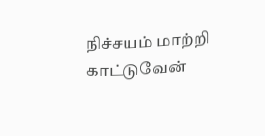நிச்சயம் மாற்றி காட்டுவேன்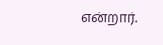என்றார்.